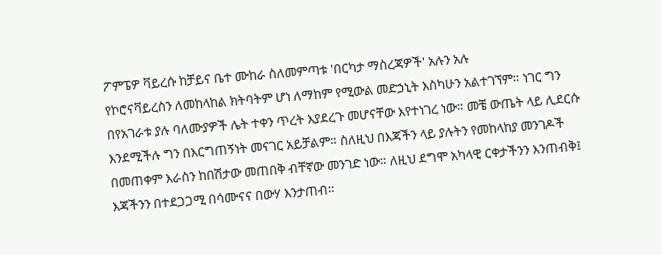ፖምፔዎ ቫይረሱ ከቻይና ቤተ ሙከራ ስለመምጣቱ 'በርካታ ማስረጃዎች' አሉን አሉ
የኮሮናቫይረስን ለመከላከል ክትባትም ሆነ ለማከም የሚውል መድኃኒት እስካሁን አልተገኘም። ነገር ግን በየአገራቱ ያሉ ባለሙያዎች ሌት ተቀን ጥረት እያደረጉ መሆናቸው እየተነገረ ነው። መቼ ውጤት ላይ ሊደርሱ እንደሚችሉ ግን በእርግጠኝነት መናገር አይቻልም። ስለዚህ በእጃችን ላይ ያሉትን የመከላከያ መንገዶች በመጠቀም እራስን ከበሽታው መጠበቅ ብቸኛው መንገድ ነው። ለዚህ ደግሞ አካላዊ ርቀታችንን እንጠብቅ፤ እጃችንን በተደጋጋሚ በሳሙናና በውሃ እንታጠብ።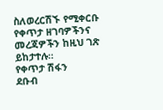ስለወረርሽኙ የሚቀርቡ የቀጥታ ዘገባዎችንና መረጃዎችን ከዚህ ገጽ ይከታተሉ።
የቀጥታ ሽፋን
ደቡብ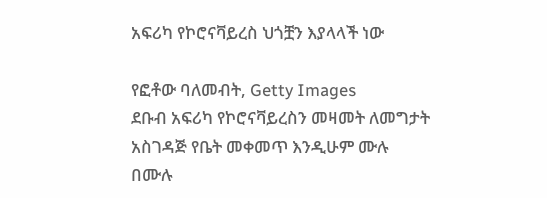አፍሪካ የኮሮናቫይረስ ህጎቿን እያላላች ነው

የፎቶው ባለመብት, Getty Images
ደቡብ አፍሪካ የኮሮናቫይረስን መዛመት ለመግታት አስገዳጅ የቤት መቀመጥ እንዲሁም ሙሉ በሙሉ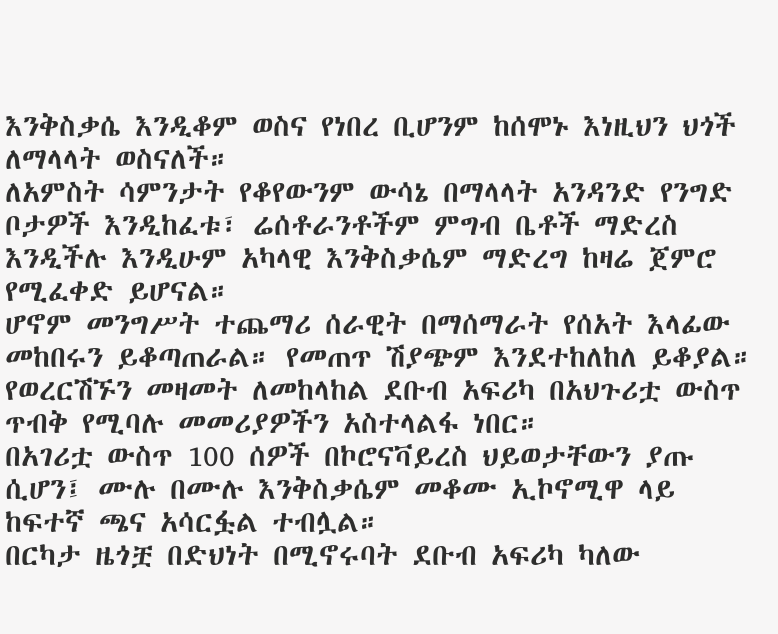እንቅስቃሴ እንዲቆም ወስና የነበረ ቢሆንም ከሰሞኑ እነዚህን ህጎች ለማላላት ወስናለች።
ለአምስት ሳምንታት የቆየውንም ውሳኔ በማላላት አንዳንድ የንግድ ቦታዎች እንዲከፈቱ፣ ሬሰቶራንቶችም ምግብ ቤቶች ማድረስ እንዲችሉ እንዲሁም አካላዊ እንቅስቃሴም ማድረግ ከዛሬ ጀምሮ የሚፈቀድ ይሆናል።
ሆኖም መንግሥት ተጨማሪ ሰራዊት በማሰማራት የሰአት እላፊው መከበሩን ይቆጣጠራል። የመጠጥ ሽያጭም እንደተከለከለ ይቆያል።
የወረርሽኙን መዛመት ለመከላከል ደቡብ አፍሪካ በአህጉሪቷ ውስጥ ጥብቅ የሚባሉ መመሪያዎችን አስተላልፋ ነበር።
በአገሪቷ ውስጥ 100 ሰዎች በኮሮናቫይረስ ህይወታቸውን ያጡ ሲሆን፤ ሙሉ በሙሉ እንቅስቃሴም መቆሙ ኢኮኖሚዋ ላይ ከፍተኛ ጫና አሳርፏል ተብሏል።
በርካታ ዜጎቿ በድህነት በሚኖሩባት ደቡብ አፍሪካ ካለው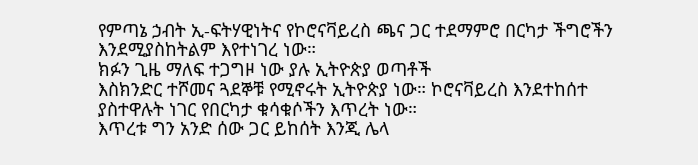የምጣኔ ኃብት ኢ-ፍትሃዊነትና የኮሮናቫይረስ ጫና ጋር ተደማምሮ በርካታ ችግሮችን እንደሚያስከትልም እየተነገረ ነው።
ክፉን ጊዜ ማለፍ ተጋግዞ ነው ያሉ ኢትዮጵያ ወጣቶች
እስክንድር ተሾመና ጓደኞቹ የሚኖሩት ኢትዮጵያ ነው። ኮሮናቫይረስ እንደተከሰተ ያስተዋሉት ነገር የበርካታ ቁሳቁሶችን እጥረት ነው።
እጥረቱ ግን አንድ ሰው ጋር ይከሰት እንጂ ሌላ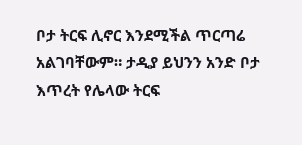ቦታ ትርፍ ሊኖር እንደሚችል ጥርጣሬ አልገባቸውም። ታዲያ ይህንን አንድ ቦታ እጥረት የሌላው ትርፍ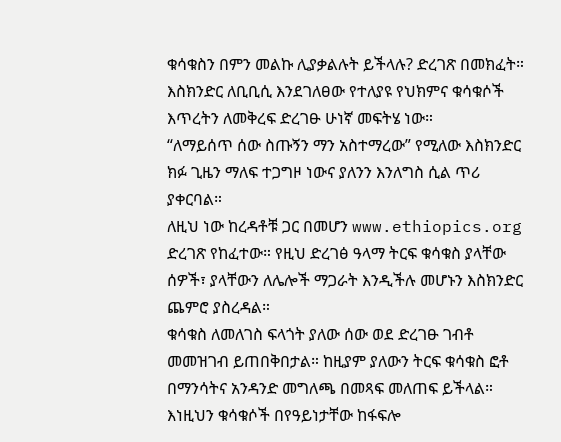ቁሳቁስን በምን መልኩ ሊያቃልሉት ይችላሉ? ድረገጽ በመክፈት።
እስክንድር ለቢቢሲ እንደገለፀው የተለያዩ የህክምና ቁሳቁሶች እጥረትን ለመቅረፍ ድረገፁ ሁነኛ መፍትሄ ነው።
“ለማይሰጥ ሰው ስጡኝን ማን አስተማረው” የሚለው እስክንድር ክፉ ጊዜን ማለፍ ተጋግዞ ነውና ያለንን እንለግስ ሲል ጥሪ ያቀርባል።
ለዚህ ነው ከረዳቶቹ ጋር በመሆን www.ethiopics.org ድረገጽ የከፈተው። የዚህ ድረገፅ ዓላማ ትርፍ ቁሳቁስ ያላቸው ሰዎች፣ ያላቸውን ለሌሎች ማጋራት እንዲችሉ መሆኑን እስክንድር ጨምሮ ያስረዳል።
ቁሳቁስ ለመለገስ ፍላጎት ያለው ሰው ወደ ድረገፁ ገብቶ መመዝገብ ይጠበቅበታል። ከዚያም ያለውን ትርፍ ቁሳቁስ ፎቶ በማንሳትና አንዳንድ መግለጫ በመጻፍ መለጠፍ ይችላል።
እነዚህን ቁሳቁሶች በየዓይነታቸው ከፋፍሎ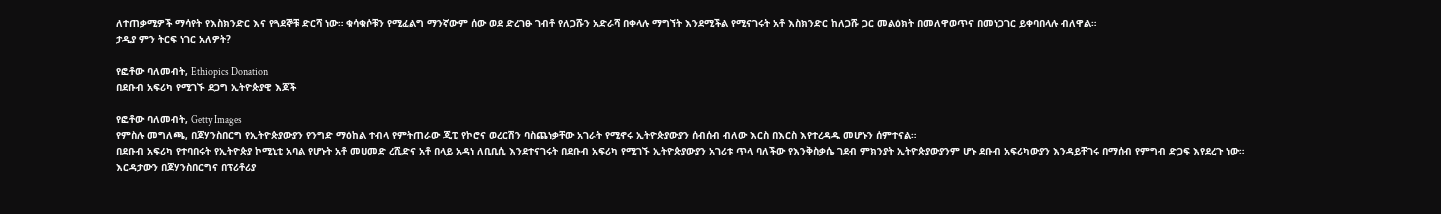ለተጠቃሚዎች ማሳየት የእስክንድር እና የጓደኞቹ ድርሻ ነው። ቁሳቁሶቹን የሚፈልግ ማንኛውም ሰው ወደ ድረገፁ ገብቶ የለጋሹን አድራሻ በቀላሉ ማግኘት እንደሚችል የሚናገሩት አቶ እስክንድር ከለጋሹ ጋር መልዕክት በመለዋወጥና በመነጋገር ይቀባበላሉ ብለዋል።
ታዲያ ምን ትርፍ ነገር አለዎት?

የፎቶው ባለመብት, Ethiopics Donation
በደቡብ አፍሪካ የሚገኙ ደጋግ ኢትዮጵያዊ እጆች

የፎቶው ባለመብት, Getty Images
የምስሉ መግለጫ, በጆሃንስበርግ የኢትዮጵያውያን የንግድ ማዕከል ተብላ የምትጠራው ጂፒ የኮሮና ወረርሽን ባስጨነቃቸው አገራት የሚኖሩ ኢትዮጵያውያን ሰብሰብ ብለው እርስ በእርስ እየተረዳዱ መሆኑን ሰምተናል።
በደቡብ አፍሪካ የተባበሩት የኢትዮጵያ ኮሚኒቲ አባል የሆኑት አቶ መሀመድ ረሺድና አቶ በላይ አዳነ ለቢቢሲ እንደተናገሩት በደቡብ አፍሪካ የሚገኙ ኢትዮጵያውያን አገሪቱ ጥላ ባለችው የእንቅስቃሴ ገደብ ምክንያት ኢትዮጵያውያንም ሆኑ ደቡብ አፍሪካውያን እንዳይቸገሩ በማሰብ የምግብ ድጋፍ እየደረጉ ነው።
እርዳታውን በጆሃንስበርግና በፕሪቶሪያ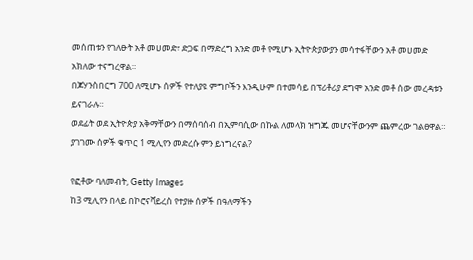መሰጠቱን የገለፁት አቶ መሀመድ፣ ድጋፍ በማድረግ አንድ መቶ የሚሆኑ ኢትዮጵያውያን መሳተፋቸውን አቶ መሀመድ አክለው ተናግረዋል።
በጆሃንስበርግ 700 ለሚሆኑ ሰዎች የተለያዩ ምግቦችን እንዲሁም በተመሳይ በፕሪቶሪያ ደግሞ አንድ መቶ ሰው መረዳቱን ይናገራሉ።
ወደፊት ወደ ኢትዮጵያ አቅማቸውን በማሰባሰብ በኢምባሲው በኩል ለመላክ ዝግጁ መሆናቸውንም ጨምረው ገልፀዋል።
ያገገሙ ሰዎች ቁጥር 1 ሚሊየን መድረሱ ምን ይነግረናል?

የፎቶው ባለመብት, Getty Images
ከ3 ሚሊየን በላይ በኮሮናቫይረስ የተያዙ ሰዎች በዓለማችን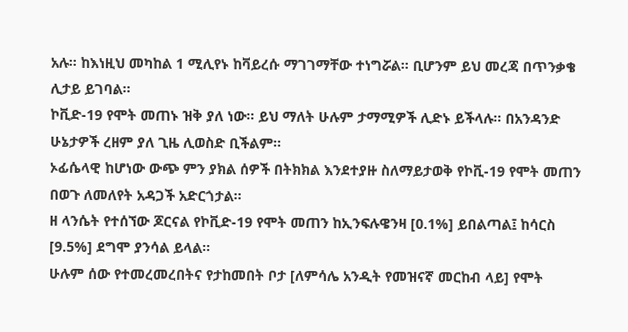አሉ። ከእነዚህ መካከል 1 ሚሊየኑ ከቫይረሱ ማገገማቸው ተነግሯል። ቢሆንም ይህ መረጃ በጥንቃቄ ሊታይ ይገባል።
ኮቪድ-19 የሞት መጠኑ ዝቅ ያለ ነው። ይህ ማለት ሁሉም ታማሚዎች ሊድኑ ይችላሉ። በአንዳንድ ሁኔታዎች ረዘም ያለ ጊዜ ሊወስድ ቢችልም።
ኦፊሴላዊ ከሆነው ውጭ ምን ያክል ሰዎች በትክክል እንደተያዙ ስለማይታወቅ የኮቪ-19 የሞት መጠን በወጉ ለመለየት አዳጋች አድርጎታል።
ዘ ላንሴት የተሰኘው ጆርናል የኮቪድ-19 የሞት መጠን ከኢንፍሉዌንዛ [0.1%] ይበልጣል፤ ከሳርስ [9.5%] ደግሞ ያንሳል ይላል።
ሁሉም ሰው የተመረመረበትና የታከመበት ቦታ [ለምሳሌ አንዲት የመዝናኛ መርከብ ላይ] የሞት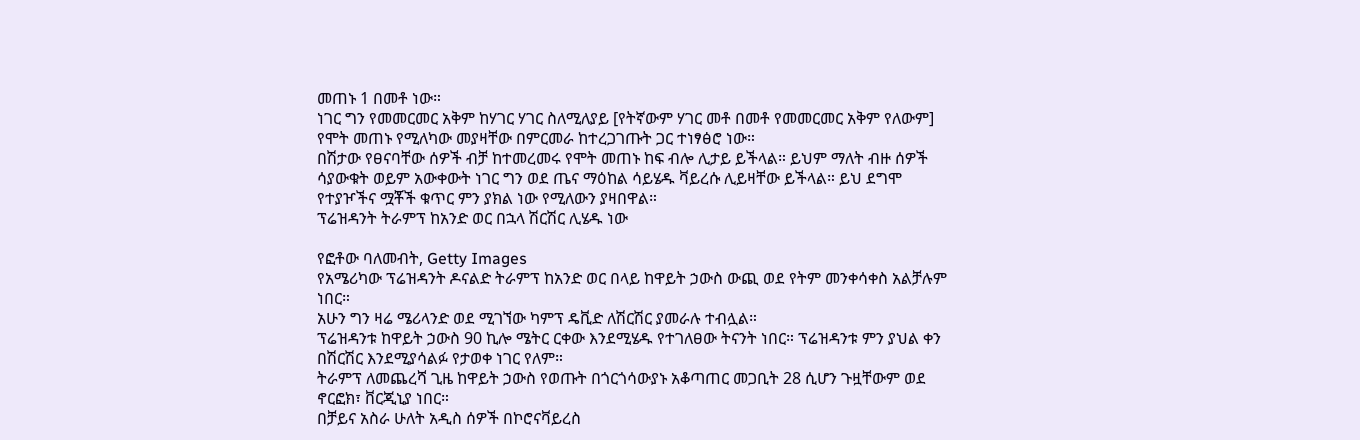መጠኑ 1 በመቶ ነው።
ነገር ግን የመመርመር አቅም ከሃገር ሃገር ስለሚለያይ [የትኛውም ሃገር መቶ በመቶ የመመርመር አቅም የለውም] የሞት መጠኑ የሚለካው መያዛቸው በምርመራ ከተረጋገጡት ጋር ተነፃፅሮ ነው።
በሽታው የፀናባቸው ሰዎች ብቻ ከተመረመሩ የሞት መጠኑ ከፍ ብሎ ሊታይ ይችላል። ይህም ማለት ብዙ ሰዎች ሳያውቁት ወይም አውቀውት ነገር ግን ወደ ጤና ማዕከል ሳይሄዱ ቫይረሱ ሊይዛቸው ይችላል። ይህ ደግሞ የተያዦችና ሟቾች ቁጥር ምን ያክል ነው የሚለውን ያዛበዋል።
ፕሬዝዳንት ትራምፕ ከአንድ ወር በኋላ ሽርሽር ሊሄዱ ነው

የፎቶው ባለመብት, Getty Images
የአሜሪካው ፕሬዝዳንት ዶናልድ ትራምፕ ከአንድ ወር በላይ ከዋይት ኃውስ ውጪ ወደ የትም መንቀሳቀስ አልቻሉም ነበር።
አሁን ግን ዛሬ ሜሪላንድ ወደ ሚገኘው ካምፕ ዴቪድ ለሽርሽር ያመራሉ ተብሏል።
ፕሬዝዳንቱ ከዋይት ኃውስ 90 ኪሎ ሜትር ርቀው እንደሚሄዱ የተገለፀው ትናንት ነበር። ፕሬዝዳንቱ ምን ያህል ቀን በሽርሽር እንደሚያሳልፉ የታወቀ ነገር የለም።
ትራምፕ ለመጨረሻ ጊዜ ከዋይት ኃውስ የወጡት በጎርጎሳውያኑ አቆጣጠር መጋቢት 28 ሲሆን ጉዟቸውም ወደ ኖርፎክ፣ ቨርጂኒያ ነበር።
በቻይና አስራ ሁለት አዲስ ሰዎች በኮሮናቫይረስ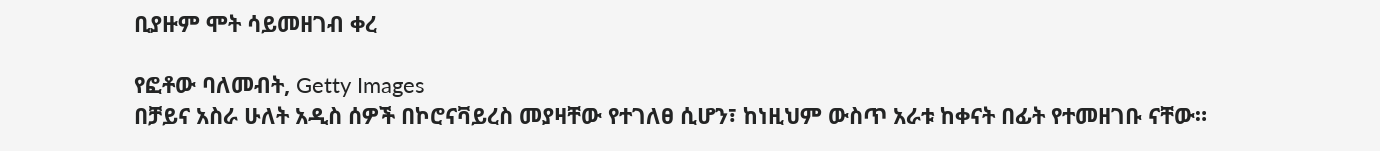ቢያዙም ሞት ሳይመዘገብ ቀረ

የፎቶው ባለመብት, Getty Images
በቻይና አስራ ሁለት አዲስ ሰዎች በኮሮናቫይረስ መያዛቸው የተገለፀ ሲሆን፣ ከነዚህም ውስጥ አራቱ ከቀናት በፊት የተመዘገቡ ናቸው።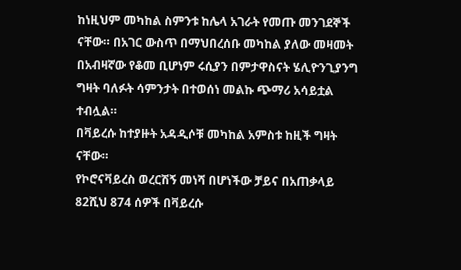ከነዚህም መካከል ስምንቱ ከሌላ አገራት የመጡ መንገደኞች ናቸው። በአገር ውስጥ በማህበረሰቡ መካከል ያለው መዛመት በአብዛኛው የቆመ ቢሆነም ሩሲያን በምታዋስናት ሄሊዮንጊያንግ ግዛት ባለፉት ሳምንታት በተወሰነ መልኩ ጭማሪ አሳይቷል ተብሏል።
በቫይረሱ ከተያዙት አዳዲሶቹ መካከል አምስቱ ከዚች ግዛት ናቸው።
የኮሮናቫይረስ ወረርሽኝ መነሻ በሆነችው ቻይና በአጠቃላይ 82ሺህ 874 ሰዎች በቫይረሱ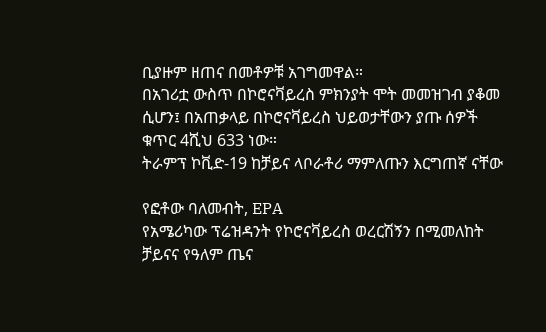ቢያዙም ዘጠና በመቶዎቹ አገግመዋል።
በአገሪቷ ውስጥ በኮሮናቫይረስ ምክንያት ሞት መመዝገብ ያቆመ ሲሆን፤ በአጠቃላይ በኮሮናቫይረስ ህይወታቸውን ያጡ ሰዎች ቁጥር 4ሺህ 633 ነው።
ትራምፕ ኮቪድ-19 ከቻይና ላቦራቶሪ ማምለጡን እርግጠኛ ናቸው

የፎቶው ባለመብት, EPA
የአሜሪካው ፕሬዝዳንት የኮሮናቫይረስ ወረርሽኝን በሚመለከት ቻይናና የዓለም ጤና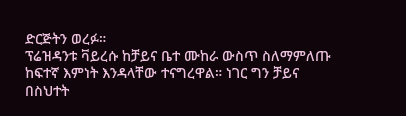ድርጅትን ወረፉ።
ፕሬዝዳንቱ ቫይረሱ ከቻይና ቤተ ሙከራ ውስጥ ስለማምለጡ ከፍተኛ እምነት እንዳላቸው ተናግረዋል። ነገር ግን ቻይና በስህተት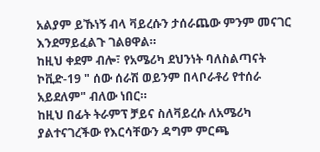አልያም ይኹነኝ ብላ ቫይረሱን ታሰራጨው ምንም መናገር እንደማይፈልጉ ገልፀዋል።
ከዚህ ቀደም ብሎ፣ የአሜሪካ ደህንነት ባለስልጣናት ኮቪድ-19 " ሰው ሰራሽ ወይንም በላቦራቶሪ የተሰራ አይደለም" ብለው ነበር።
ከዚህ በፊት ትራምፕ ቻይና ስለቫይረሱ ለአሜሪካ ያልተናገረችው የእርሳቸውን ዳግም ምርጫ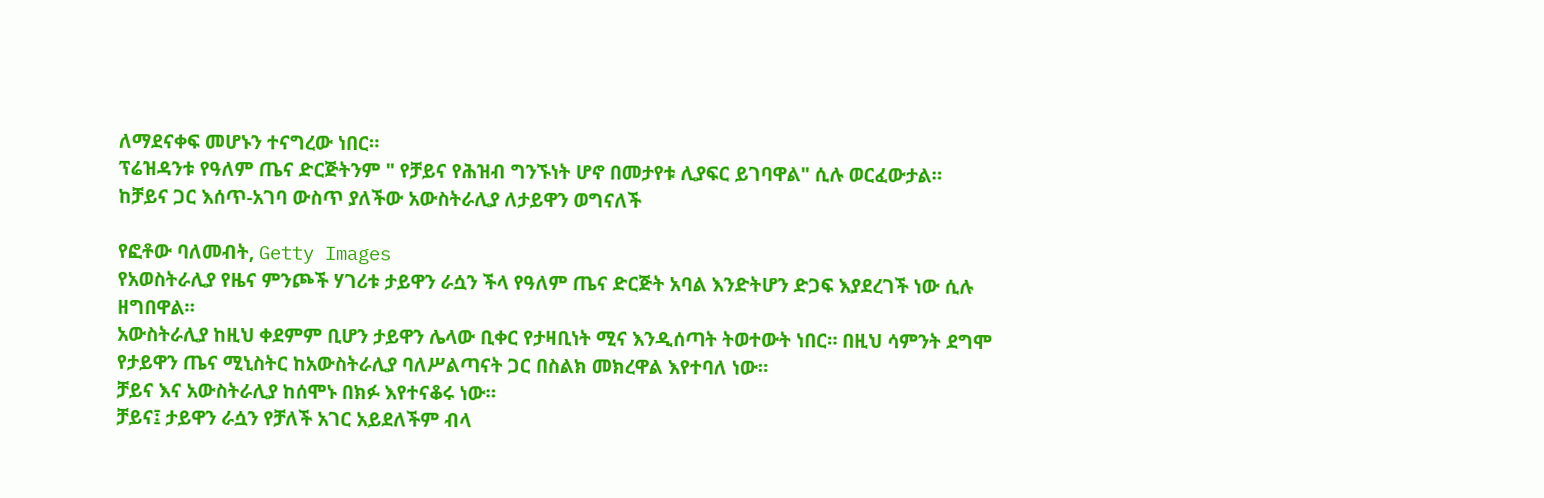ለማደናቀፍ መሆኑን ተናግረው ነበር።
ፕሬዝዳንቱ የዓለም ጤና ድርጅትንም " የቻይና የሕዝብ ግንኙነት ሆኖ በመታየቱ ሊያፍር ይገባዋል" ሲሉ ወርፈውታል።
ከቻይና ጋር እሰጥ-አገባ ውስጥ ያለችው አውስትራሊያ ለታይዋን ወግናለች

የፎቶው ባለመብት, Getty Images
የአወስትራሊያ የዜና ምንጮች ሃገሪቱ ታይዋን ራሷን ችላ የዓለም ጤና ድርጅት አባል እንድትሆን ድጋፍ እያደረገች ነው ሲሉ ዘግበዋል።
አውስትራሊያ ከዚህ ቀደምም ቢሆን ታይዋን ሌላው ቢቀር የታዛቢነት ሚና እንዲሰጣት ትወተውት ነበር። በዚህ ሳምንት ደግሞ የታይዋን ጤና ሚኒስትር ከአውስትራሊያ ባለሥልጣናት ጋር በስልክ መክረዋል እየተባለ ነው።
ቻይና እና አውስትራሊያ ከሰሞኑ በክፉ እየተናቆሩ ነው።
ቻይና፤ ታይዋን ራሷን የቻለች አገር አይደለችም ብላ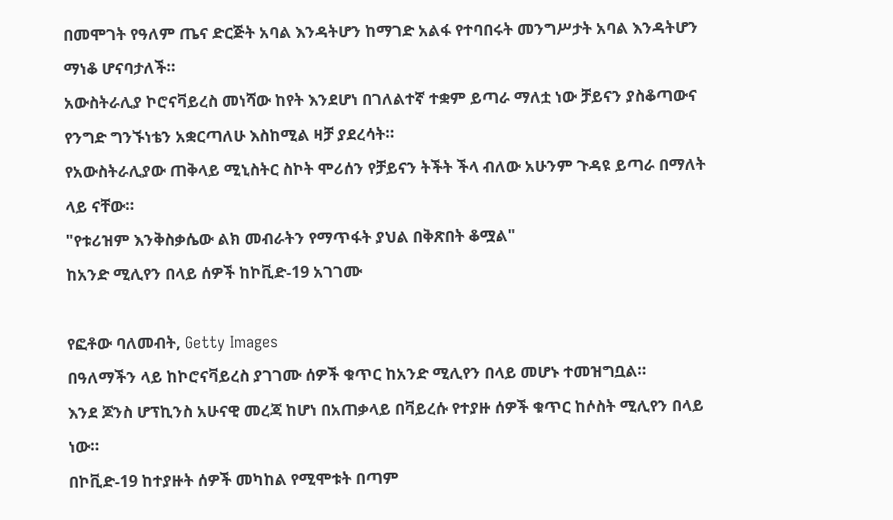በመሞገት የዓለም ጤና ድርጅት አባል እንዳትሆን ከማገድ አልፋ የተባበሩት መንግሥታት አባል እንዳትሆን ማነቆ ሆናባታለች።
አውስትራሊያ ኮሮናቫይረስ መነሻው ከየት እንደሆነ በገለልተኛ ተቋም ይጣራ ማለቷ ነው ቻይናን ያስቆጣውና የንግድ ግንኙነቴን አቋርጣለሁ እስከሚል ዛቻ ያደረሳት።
የአውስትራሊያው ጠቅላይ ሚኒስትር ስኮት ሞሪሰን የቻይናን ትችት ችላ ብለው አሁንም ጉዳዩ ይጣራ በማለት ላይ ናቸው።
"የቱሪዝም እንቅስቃሴው ልክ መብራትን የማጥፋት ያህል በቅጽበት ቆሟል"
ከአንድ ሚሊየን በላይ ሰዎች ከኮቪድ-19 አገገሙ

የፎቶው ባለመብት, Getty Images
በዓለማችን ላይ ከኮሮናቫይረስ ያገገሙ ሰዎች ቁጥር ከአንድ ሚሊየን በላይ መሆኑ ተመዝግቧል።
እንደ ጆንስ ሆፕኪንስ አሁናዊ መረጃ ከሆነ በአጠቃላይ በቫይረሱ የተያዙ ሰዎች ቁጥር ከሶስት ሚሊየን በላይ ነው።
በኮቪድ-19 ከተያዙት ሰዎች መካከል የሚሞቱት በጣም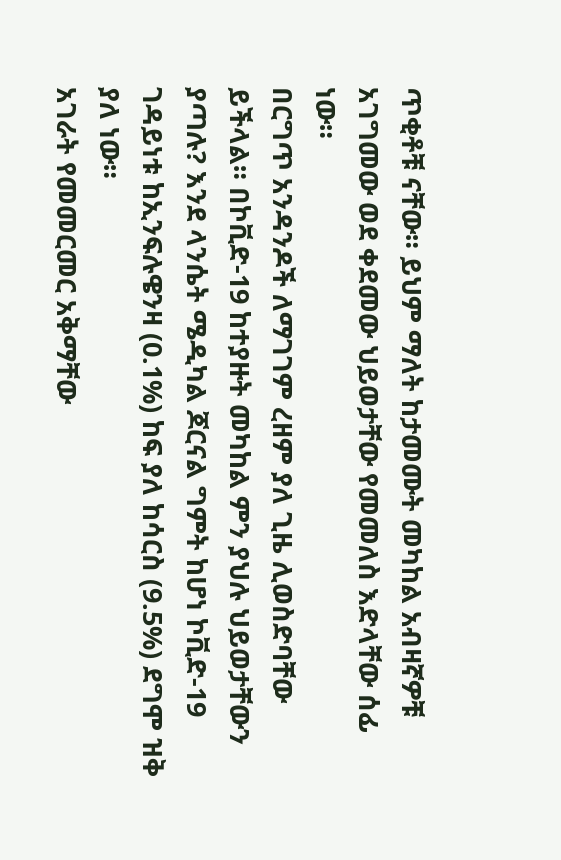ጥቂቶቹ ናቸው። ይህም ማለት ከታመሙት መካከል አብዛኛዎቹ አገግመው ወደ ቀደመው ህይወታቸው የመመለስ እድላቸው ሰፊ ነው።
በርግጥ አንዳንዶች ለማገገም ረዘም ያለ ጊዜ ሊወስድባቸው ይችላል። በኮቪድ-19 ከተያዙት መካከል ምን ያህሉ ህይወታቸውን ያጣሉ? እንደ ላንሴት ሜዲካል ጆርናል ግምት ከሆነ ኮቪድ-19 ገዳይነቱ ከኢንፍሉዌንዛ (0.1%) ከፍ ያለ ከሳርስ (9.5%) ደግሞ ዝቅ ያለ ነው።
አገራት የመመርመር አቅማቸው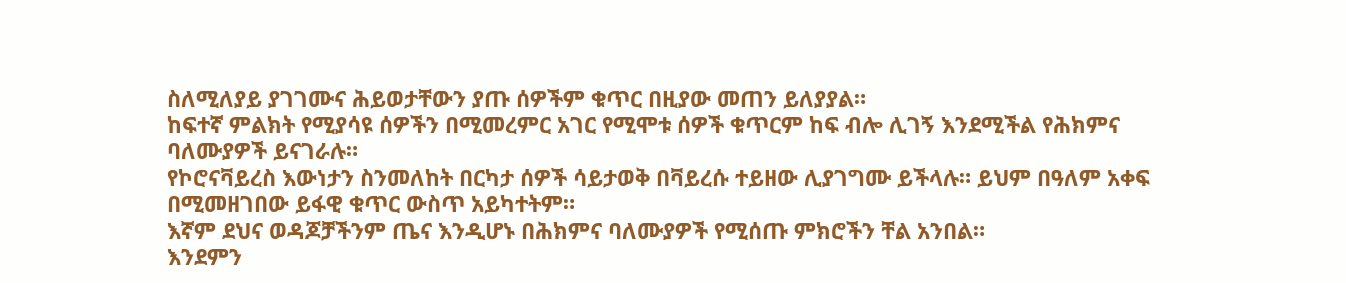ስለሚለያይ ያገገሙና ሕይወታቸውን ያጡ ሰዎችም ቁጥር በዚያው መጠን ይለያያል።
ከፍተኛ ምልክት የሚያሳዩ ሰዎችን በሚመረምር አገር የሚሞቱ ሰዎች ቁጥርም ከፍ ብሎ ሊገኝ እንደሚችል የሕክምና ባለሙያዎች ይናገራሉ።
የኮሮናቫይረስ እውነታን ስንመለከት በርካታ ሰዎች ሳይታወቅ በቫይረሱ ተይዘው ሊያገግሙ ይችላሉ። ይህም በዓለም አቀፍ በሚመዘገበው ይፋዊ ቁጥር ውስጥ አይካተትም።
እኛም ደህና ወዳጆቻችንም ጤና እንዲሆኑ በሕክምና ባለሙያዎች የሚሰጡ ምክሮችን ቸል አንበል።
እንደምን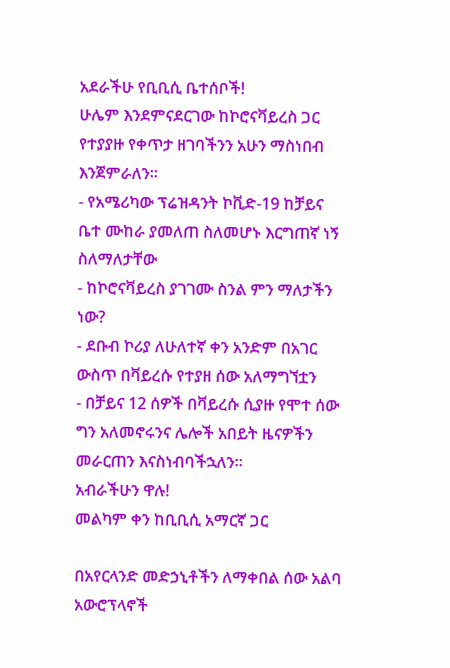አደራችሁ የቢቢሲ ቤተሰቦች!
ሁሌም እንደምናደርገው ከኮሮናቫይረስ ጋር የተያያዙ የቀጥታ ዘገባችንን አሁን ማስነበብ እንጀምራለን።
- የአሜሪካው ፕሬዝዳንት ኮቪድ-19 ከቻይና ቤተ ሙከራ ያመለጠ ስለመሆኑ እርግጠኛ ነኝ ስለማለታቸው
- ከኮሮናቫይረስ ያገገሙ ስንል ምን ማለታችን ነው?
- ደቡብ ኮሪያ ለሁለተኛ ቀን አንድም በአገር ውስጥ በቫይረሱ የተያዘ ሰው አለማግኘቷን
- በቻይና 12 ሰዎች በቫይረሱ ሲያዙ የሞተ ሰው ግን አለመኖሩንና ሌሎች አበይት ዜናዎችን መራርጠን እናስነብባችኋለን።
አብራችሁን ዋሉ!
መልካም ቀን ከቢቢሲ አማርኛ ጋር

በአየርላንድ መድኃኒቶችን ለማቀበል ሰው አልባ አውሮፕላኖች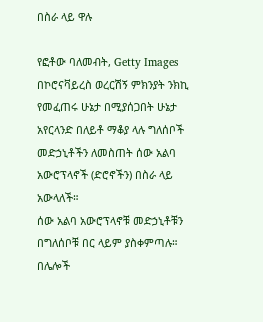በስራ ላይ ዋሉ

የፎቶው ባለመብት, Getty Images
በኮሮናቫይረስ ወረርሽኝ ምክንያት ንክኪ የመፈጠሩ ሁኔታ በሚያሰጋበት ሁኔታ አየርላንድ በለይቶ ማቆያ ላሉ ግለሰቦች መድኃኒቶችን ለመስጠት ሰው አልባ አውሮፕላኖች (ድሮኖችን) በስራ ላይ አውላለች።
ሰው አልባ አውሮፕላኖቹ መድኃኒቶቹን በግለሰቦቹ በር ላይም ያስቀምጣሉ።
በሌሎች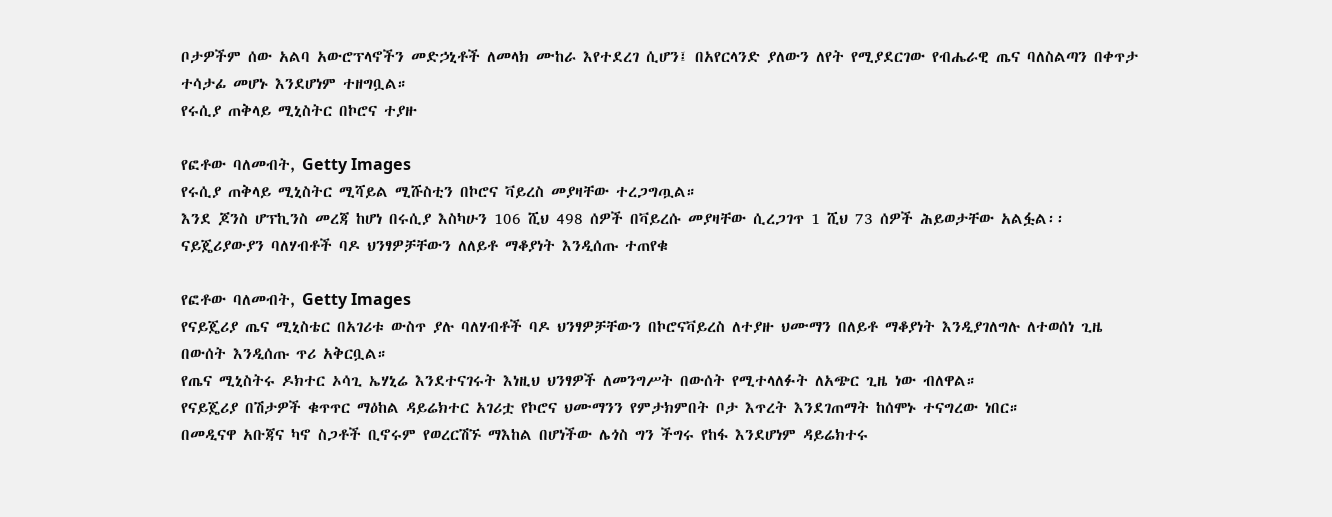ቦታዎችም ሰው አልባ አውሮፕላኖችን መድኃኒቶች ለመላክ ሙከራ እየተደረገ ሲሆን፤ በአየርላንድ ያለውን ለየት የሚያደርገው የብሔራዊ ጤና ባለስልጣን በቀጥታ ተሳታፊ መሆኑ እንደሆነም ተዘግቧል።
የሩሲያ ጠቅላይ ሚኒስትር በኮሮና ተያዙ

የፎቶው ባለመብት, Getty Images
የሩሲያ ጠቅላይ ሚኒስትር ሚሻይል ሚሹስቲን በኮሮና ቫይረስ መያዛቸው ተረጋግጧል።
እንደ ጆንስ ሆፕኪንስ መረጃ ከሆነ በሩሲያ እስካሁን 106 ሺህ 498 ሰዎች በቫይረሱ መያዛቸው ሲረጋገጥ 1 ሺህ 73 ሰዎች ሕይወታቸው አልፏል፡፡
ናይጄሪያውያን ባለሃብቶች ባዶ ህንፃዎቻቸውን ለለይቶ ማቆያነት እንዲሰጡ ተጠየቁ

የፎቶው ባለመብት, Getty Images
የናይጄሪያ ጤና ሚኒስቴር በአገሪቱ ውስጥ ያሉ ባለሃብቶች ባዶ ህንፃዎቻቸውን በኮሮናቫይረስ ለተያዙ ህሙማን በለይቶ ማቆያነት እንዲያገለግሉ ለተወሰነ ጊዜ በውሰት እንዲሰጡ ጥሪ አቅርቧል።
የጤና ሚኒስትሩ ዶክተር ኦሳጊ ኤሃኒሬ እንደተናገሩት እነዚህ ህንፃዎች ለመንግሥት በውሰት የሚተላለፉት ለአጭር ጊዜ ነው ብለዋል።
የናይጄሪያ በሽታዎች ቁጥጥር ማዕከል ዳይሬክተር አገሪቷ የኮሮና ህሙማንን የምታክምበት ቦታ እጥረት እንደገጠማት ከሰሞኑ ተናግረው ነበር።
በመዲናዋ አቡጃና ካኖ ስጋቶች ቢኖሩም የወረርሽኙ ማእከል በሆነችው ሌጎስ ግን ችግሩ የከፋ እንደሆነም ዳይሬክተሩ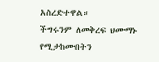አስረድተዋል።
ችግሩንም ለመቅረፍ ህሙማኑ የሚታከሙበትን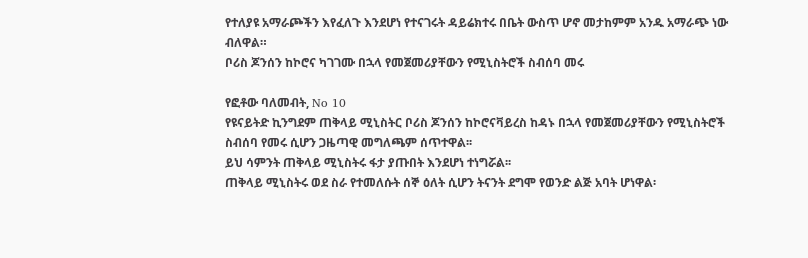የተለያዩ አማራጮችን እየፈለጉ እንደሆነ የተናገሩት ዳይሬክተሩ በቤት ውስጥ ሆኖ መታከምም አንዱ አማራጭ ነው ብለዋል።
ቦሪስ ጆንሰን ከኮሮና ካገገሙ በኋላ የመጀመሪያቸውን የሚኒስትሮች ስብሰባ መሩ

የፎቶው ባለመብት, No 10
የዩናይትድ ኪንግደም ጠቅላይ ሚኒስትር ቦሪስ ጆንሰን ከኮሮናቫይረስ ከዳኑ በኋላ የመጀመሪያቸውን የሚኒስትሮች ስብሰባ የመሩ ሲሆን ጋዜጣዊ መግለጫም ሰጥተዋል፡፡
ይህ ሳምንት ጠቅላይ ሚኒስትሩ ፋታ ያጡበት እንደሆነ ተነግሯል፡፡
ጠቅላይ ሚኒስትሩ ወደ ስራ የተመለሱት ሰኞ ዕለት ሲሆን ትናንት ደግሞ የወንድ ልጅ አባት ሆነዋል፡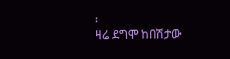፡
ዛሬ ደግሞ ከበሽታው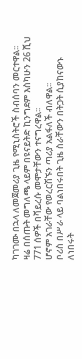ካገገሙ በኋላ ለመጀመሪያ ጊዜ የሚኒስትሮች ስብሰባን መርተዋል፡፡
ዛሬ በሰጡት መግለጫ ላይም በዩናይትድ ኪንግደም እስካሁን 26 ሺህ 771 ሰዎች በቫይረሱ መሞታቸውን ተናግረዋል፡፡
ሆኖም አገራቸው የወረርሽኙን ጣሪያ አልፋለች ብለዋል፡፡
ቦሪስ በሥራ ላይ ባልነበሩበት ጊዜ ስራቸውን በትጋት ሲያከናውኑ ለነበሩት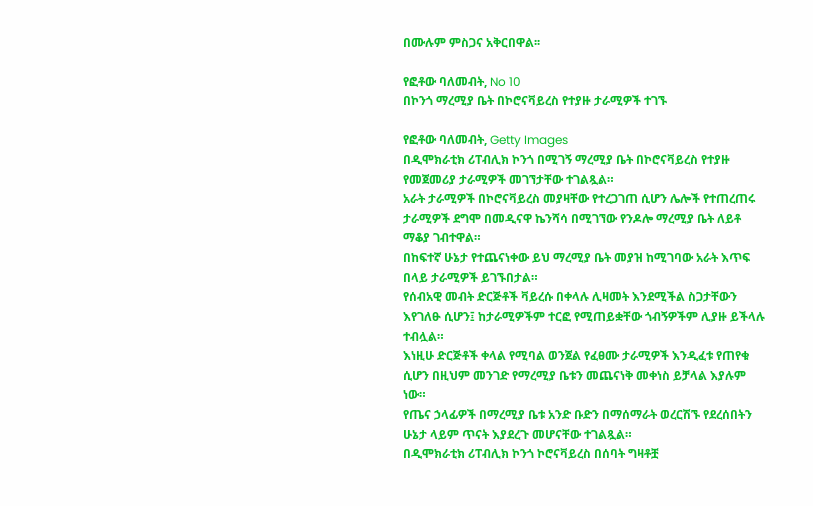በሙሉም ምስጋና አቅርበዋል፡፡

የፎቶው ባለመብት, No 10
በኮንጎ ማረሚያ ቤት በኮሮናቫይረስ የተያዙ ታራሚዎች ተገኙ

የፎቶው ባለመብት, Getty Images
በዲሞክራቲክ ሪፐብሊክ ኮንጎ በሚገኝ ማረሚያ ቤት በኮሮናቫይረስ የተያዙ የመጀመሪያ ታራሚዎች መገኘታቸው ተገልጿል።
አራት ታራሚዎች በኮሮናቫይረስ መያዛቸው የተረጋገጠ ሲሆን ሌሎች የተጠረጠሩ ታራሚዎች ደግሞ በመዲናዋ ኬንሻሳ በሚገኘው የንዶሎ ማረሚያ ቤት ለይቶ ማቆያ ገብተዋል።
በከፍተኛ ሁኔታ የተጨናነቀው ይህ ማረሚያ ቤት መያዝ ከሚገባው አራት እጥፍ በላይ ታራሚዎች ይገኙበታል።
የሰብአዊ መብት ድርጅቶች ቫይረሱ በቀላሉ ሊዛመት እንደሚችል ስጋታቸውን እየገለፁ ሲሆን፤ ከታራሚዎችም ተርፎ የሚጠይቋቸው ጎብኝዎችም ሊያዙ ይችላሉ ተብሏል።
እነዚሁ ድርጅቶች ቀላል የሚባል ወንጀል የፈፀሙ ታራሚዎች እንዲፈቱ የጠየቁ ሲሆን በዚህም መንገድ የማረሚያ ቤቱን መጨናነቅ መቀነስ ይቻላል እያሉም ነው።
የጤና ኃላፊዎች በማረሚያ ቤቱ አንድ ቡድን በማሰማራት ወረርሽኙ የደረሰበትን ሁኔታ ላይም ጥናት እያደረጉ መሆናቸው ተገልጿል።
በዲሞክራቲክ ሪፐብሊክ ኮንጎ ኮሮናቫይረስ በሰባት ግዛቶቿ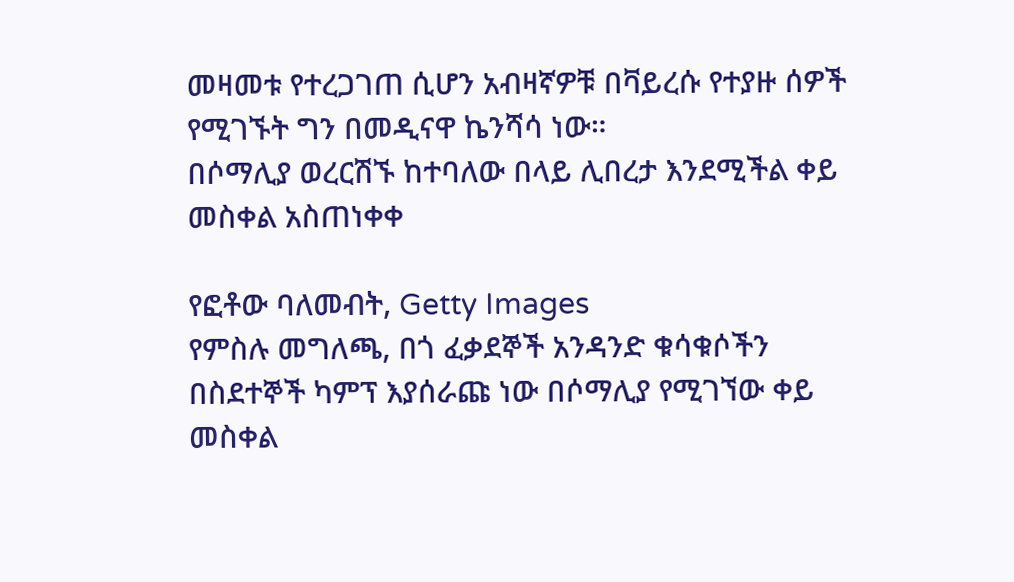መዛመቱ የተረጋገጠ ሲሆን አብዛኛዎቹ በቫይረሱ የተያዙ ሰዎች የሚገኙት ግን በመዲናዋ ኬንሻሳ ነው።
በሶማሊያ ወረርሽኙ ከተባለው በላይ ሊበረታ እንደሚችል ቀይ መስቀል አስጠነቀቀ

የፎቶው ባለመብት, Getty Images
የምስሉ መግለጫ, በጎ ፈቃደኞች አንዳንድ ቁሳቁሶችን በስደተኞች ካምፕ እያሰራጩ ነው በሶማሊያ የሚገኘው ቀይ መስቀል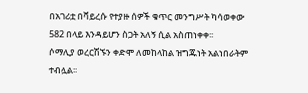በአገሪቷ በቫይረሱ የተያዙ ሰዎች ቁጥር መንግሥት ካሳወቀው 582 በላይ እንዳይሆን ስጋት አለኝ ሲል አስጠነቀቀ፡፡
ሶማሊያ ወረርሽኙን ቀድሞ ለመከላከል ዝግጁነት አልነበራትም ተብሏል፡፡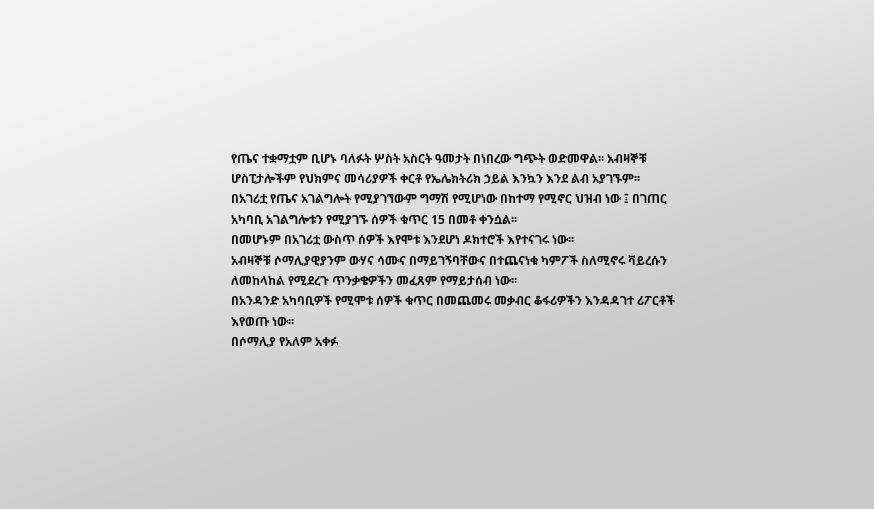የጤና ተቋማቷም ቢሆኑ ባለፉት ሦስት አስርት ዓመታት በነበረው ግጭት ወድመዋል፡፡ አብዛኞቹ ሆስፒታሎችም የህክምና መሳሪያዎች ቀርቶ የኤሌክትሪክ ኃይል እንኳን እንደ ልብ አያገኙም፡፡
በአገሪቷ የጤና አገልግሎት የሚያገኘውም ግማሽ የሚሆነው በከተማ የሚኖር ህዝብ ነው ፤ በገጠር አካባቢ አገልግሎቱን የሚያገኙ ሰዎች ቁጥር 15 በመቶ ቀንሷል፡፡
በመሆኑም በአገሪቷ ውስጥ ሰዎች እየሞቱ እንደሆነ ዶክተሮች እየተናገሩ ነው፡፡
አብዛኞቹ ሶማሊያዊያንም ውሃና ሳሙና በማይገኝባቸውና በተጨናነቁ ካምፖች ስለሚኖሩ ቫይረሱን ለመከላከል የሚደረጉ ጥንቃቄዎችን መፈጸም የማይታሰብ ነው፡፡
በአንዳንድ አካባቢዎች የሚሞቱ ሰዎች ቁጥር በመጨመሩ መቃብር ቆፋሪዎችን እንዳዳገተ ሪፖርቶች እየወጡ ነው፡፡
በሶማሊያ የአለም አቀፉ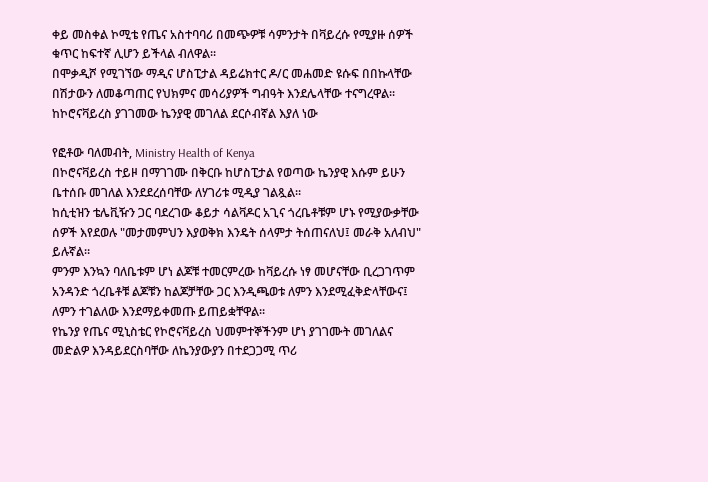ቀይ መስቀል ኮሚቴ የጤና አስተባባሪ በመጭዎቹ ሳምንታት በቫይረሱ የሚያዙ ሰዎች ቁጥር ከፍተኛ ሊሆን ይችላል ብለዋል፡፡
በሞቃዲሾ የሚገኘው ማዲና ሆስፒታል ዳይሬክተር ዶ/ር መሐመድ ዩሱፍ በበኩላቸው በሽታውን ለመቆጣጠር የህክምና መሳሪያዎች ግብዓት እንደሌላቸው ተናግረዋል፡፡
ከኮሮናቫይረስ ያገገመው ኬንያዊ መገለል ደርሶብኛል እያለ ነው

የፎቶው ባለመብት, Ministry Health of Kenya
በኮሮናቫይረስ ተይዞ በማገገሙ በቅርቡ ከሆስፒታል የወጣው ኬንያዊ እሱም ይሁን ቤተሰቡ መገለል እንደደረሰባቸው ለሃገሪቱ ሚዲያ ገልጿል።
ከሲቲዝን ቴሌቪዥን ጋር ባደረገው ቆይታ ሳልቫዶር አጊና ጎረቤቶቹም ሆኑ የሚያውቃቸው ሰዎች እየደወሉ "መታመምህን እያወቅክ እንዴት ሰላምታ ትሰጠናለህ፤ መራቅ አለብህ" ይሉኛል።
ምንም እንኳን ባለቤቱም ሆነ ልጆቹ ተመርምረው ከቫይረሱ ነፃ መሆናቸው ቢረጋገጥም አንዳንድ ጎረቤቶቹ ልጆቹን ከልጆቻቸው ጋር እንዲጫወቱ ለምን እንደሚፈቅድላቸውና፤ ለምን ተገልለው እንደማይቀመጡ ይጠይቋቸዋል።
የኬንያ የጤና ሚኒስቴር የኮሮናቫይረስ ህመምተኞችንም ሆነ ያገገሙት መገለልና መድልዎ እንዳይደርስባቸው ለኬንያውያን በተደጋጋሚ ጥሪ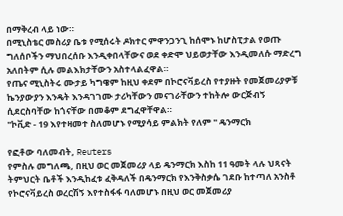በማቅረብ ላይ ነው።
በሚኒስቴር መስሪያ ቤቱ የሚሰሩት ዶክተር ምዋንጋንጊ ከሰሞኑ ከሆስፒታል የወጡ ግለሰቦችን ማህበረሰቡ እንዲቀበላቸውና ወደ ቀድሞ ህይወታቸው እንዲመለሱ ማድረግ አለበትም ሲሉ መልእክታቸውን አስተላልፈዋል።
የጤና ሚኒስትሩ ሙታይ ካግዌም ከዚህ ቀደም በኮሮናቫይረስ የተያዙት የመጀመሪያዎቹ ኬንያውያን እንዴት እንዳገገሙ ታሪካቸውን መናገራቸውን ተከትሎ ውርጅብኝ ሲደርስባቸው ከጎናቸው በመቆም ደግፈዋቸዋል።
"ኮቪድ - 19 እየተዛመተ ስለመሆኑ የሚያሳይ ምልክት የለም " ዴንማርክ

የፎቶው ባለመብት, Reuters
የምስሉ መግለጫ, በዚህ ወር መጀመሪያ ላይ ዴንማርክ እስከ 11 ዓመት ላሉ ህጻናት ትምህርት ቤቶች እንዲከፈቱ ፈቅዳለች በዴንማርክ የእንቅስቃሴ ገደቡ ከተጣለ አንስቶ የኮሮናቫይረስ ወረርሽኝ እየተስፋፋ ባለመሆኑ በዚህ ወር መጀመሪያ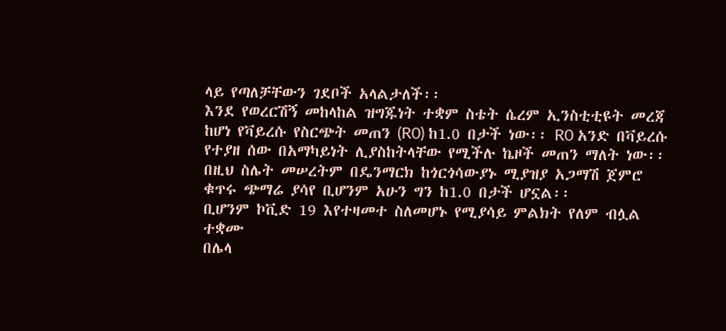ላይ የጣለቻቸውን ገደቦች አላልታለች፡፡
እንደ የወረርሽኝ መከላከል ዝግጁነት ተቋም ስቴት ሴረም ኢንስቲቲዩት መረጃ ከሆነ የቫይረሱ የስርጭት መጠን (R0) ከ1.0 በታች ነው፡፡ R0 አንድ በቫይረሱ የተያዘ ሰው በአማካይነት ሊያስከትላቸው የሚችሉ ኬዞች መጠን ማለት ነው፡፡
በዚህ ስሌት መሠረትም በዴንማርክ ከጎርጎሳውያኑ ሚያዝያ አጋማሽ ጀምሮ ቁጥሩ ጭማሬ ያሳየ ቢሆንም አሁን ግን ከ1.0 በታች ሆኗል፡፡
ቢሆንም ኮቪድ 19 እየተዛመተ ስለመሆኑ የሚያሳይ ምልክት የለም ብሏል ተቋሙ
በሌላ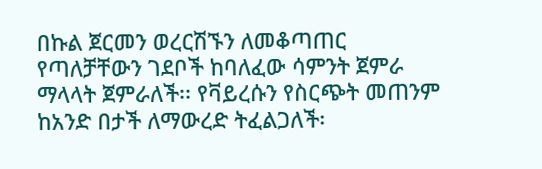በኩል ጀርመን ወረርሽኙን ለመቆጣጠር የጣለቻቸውን ገደቦች ከባለፈው ሳምንት ጀምራ ማላላት ጀምራለች፡፡ የቫይረሱን የስርጭት መጠንም ከአንድ በታች ለማውረድ ትፈልጋለች፡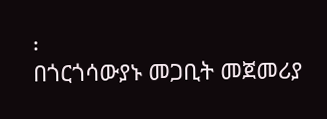፡
በጎርጎሳውያኑ መጋቢት መጀመሪያ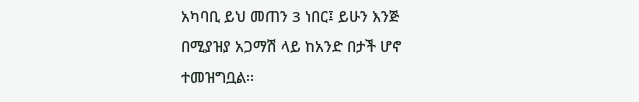አካባቢ ይህ መጠን 3 ነበር፤ ይሁን እንጅ በሚያዝያ አጋማሽ ላይ ከአንድ በታች ሆኖ ተመዝግቧል፡፡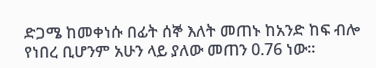ድጋሜ ከመቀነሱ በፊት ሰኞ እለት መጠኑ ከአንድ ከፍ ብሎ የነበረ ቢሆንም አሁን ላይ ያለው መጠን 0.76 ነው፡፡